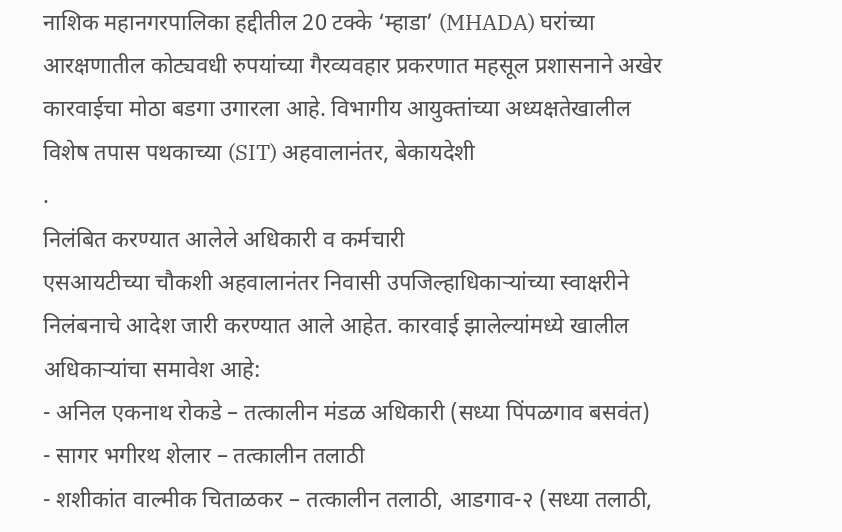नाशिक महानगरपालिका हद्दीतील 20 टक्के ‘म्हाडा’ (MHADA) घरांच्या आरक्षणातील कोट्यवधी रुपयांच्या गैरव्यवहार प्रकरणात महसूल प्रशासनाने अखेर कारवाईचा मोठा बडगा उगारला आहे. विभागीय आयुक्तांच्या अध्यक्षतेखालील विशेष तपास पथकाच्या (SIT) अहवालानंतर, बेकायदेशी
.
निलंबित करण्यात आलेले अधिकारी व कर्मचारी
एसआयटीच्या चौकशी अहवालानंतर निवासी उपजिल्हाधिकाऱ्यांच्या स्वाक्षरीने निलंबनाचे आदेश जारी करण्यात आले आहेत. कारवाई झालेल्यांमध्ये खालील अधिकाऱ्यांचा समावेश आहे:
- अनिल एकनाथ रोकडे – तत्कालीन मंडळ अधिकारी (सध्या पिंपळगाव बसवंत)
- सागर भगीरथ शेलार – तत्कालीन तलाठी
- शशीकांत वाल्मीक चिताळकर – तत्कालीन तलाठी, आडगाव-२ (सध्या तलाठी,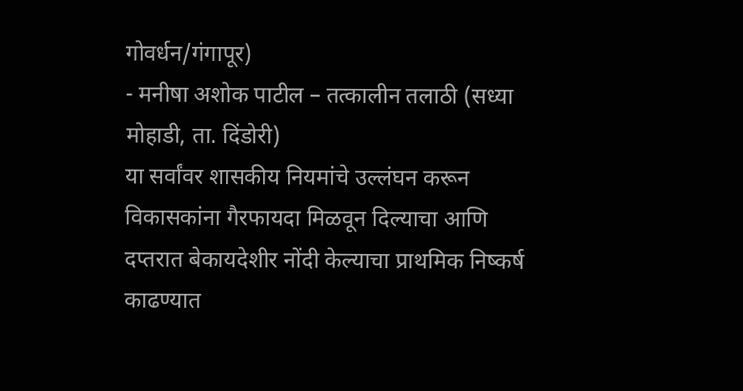गोवर्धन/गंगापूर)
- मनीषा अशोक पाटील – तत्कालीन तलाठी (सध्या मोहाडी, ता. दिंडोरी)
या सर्वांवर शासकीय नियमांचे उल्लंघन करून विकासकांना गैरफायदा मिळवून दिल्याचा आणि दप्तरात बेकायदेशीर नोंदी केल्याचा प्राथमिक निष्कर्ष काढण्यात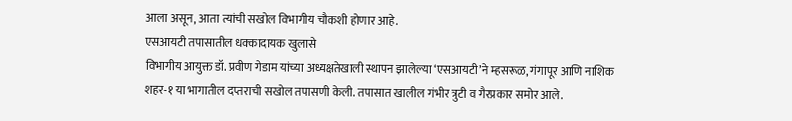आला असून, आता त्यांची सखोल विभागीय चौकशी होणार आहे.
एसआयटी तपासातील धक्कादायक खुलासे
विभागीय आयुक्त डॉ. प्रवीण गेडाम यांच्या अध्यक्षतेखाली स्थापन झालेल्या ‘एसआयटी’ने म्हसरूळ, गंगापूर आणि नाशिक शहर-१ या भागातील दप्तराची सखोल तपासणी केली. तपासात खालील गंभीर त्रुटी व गैरप्रकार समोर आले.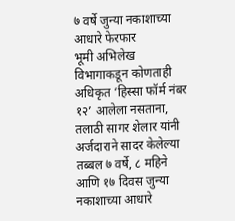७ वर्षे जुन्या नकाशाच्या आधारे फेरफार
भूमी अभिलेख विभागाकडून कोणताही अधिकृत ‘हिस्सा फॉर्म नंबर १२’ आलेला नसताना, तलाठी सागर शेलार यांनी अर्जदाराने सादर केलेल्या तब्बल ७ वर्षे, ८ महिने आणि १७ दिवस जुन्या नकाशाच्या आधारे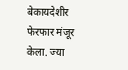बेकायदेशीर फेरफार मंजूर केला. ज्या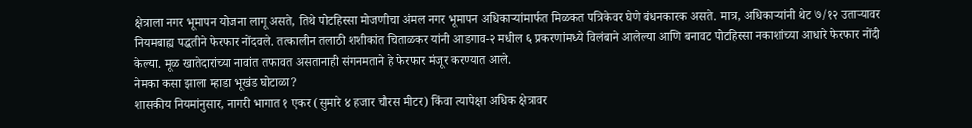क्षेत्राला नगर भूमापन योजना लागू असते, तिथे पोटहिस्सा मोजणीचा अंमल नगर भूमापन अधिकाऱ्यांमार्फत मिळकत पत्रिकेवर घेणे बंधनकारक असते. मात्र, अधिकाऱ्यांनी थेट ७/१२ उताऱ्यावर नियमबाह्य पद्धतीने फेरफार नोंदवले. तत्कालीन तलाठी शशीकांत चिताळकर यांनी आडगाव-२ मधील ६ प्रकरणांमध्ये विलंबाने आलेल्या आणि बनावट पोटहिस्सा नकाशांच्या आधारे फेरफार नोंदी केल्या. मूळ खातेदारांच्या नावांत तफावत असतानाही संगनमताने हे फेरफार मंजूर करण्यात आले.
नेमका कसा झाला म्हाडा भूखंड घोटाळा?
शासकीय नियमांनुसार, नागरी भागात १ एकर (सुमारे ४ हजार चौरस मीटर) किंवा त्यापेक्षा अधिक क्षेत्रावर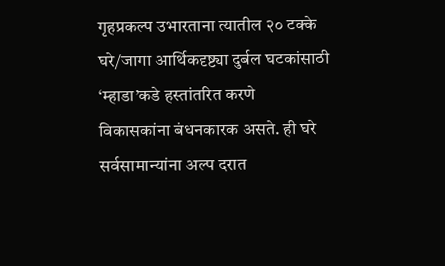गृहप्रकल्प उभारताना त्यातील २० टक्के घरे/जागा आर्थिकदृष्ट्या दुर्बल घटकांसाठी ‘म्हाडा’कडे हस्तांतरित करणे विकासकांना बंधनकारक असते. ही घरे सर्वसामान्यांना अल्प दरात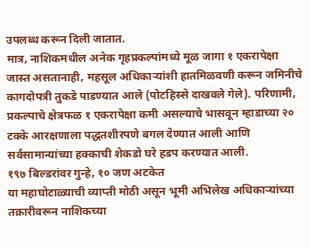उपलब्ध करून दिली जातात.
मात्र, नाशिकमधील अनेक गृहप्रकल्पांमध्ये मूळ जागा १ एकरापेक्षा जास्त असतानाही, महसूल अधिकाऱ्यांशी हातमिळवणी करून जमिनीचे कागदोपत्री तुकडे पाडण्यात आले (पोटहिस्से दाखवले गेले). परिणामी, प्रकल्पाचे क्षेत्रफळ १ एकरापेक्षा कमी असल्याचे भासवून म्हाडाच्या २० टक्के आरक्षणाला पद्धतशीरपणे बगल देण्यात आली आणि सर्वसामान्यांच्या हक्काची शेकडो घरे हडप करण्यात आली.
१९७ बिल्डरांवर गुन्हे, १० जण अटकेत
या महाघोटाळ्याची व्याप्ती मोठी असून भूमी अभिलेख अधिकाऱ्यांच्या तक्रारीवरून नाशिकच्या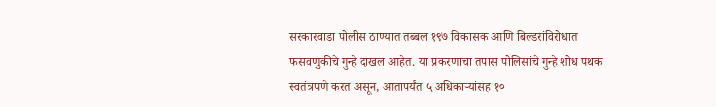सरकारवाडा पोलीस ठाण्यात तब्बल १९७ विकासक आणि बिल्डरांविरोधात फसवणुकीचे गुन्हे दाखल आहेत. या प्रकरणाचा तपास पोलिसांचे गुन्हे शोध पथक स्वतंत्रपणे करत असून, आतापर्यंत ५ अधिकाऱ्यांसह १०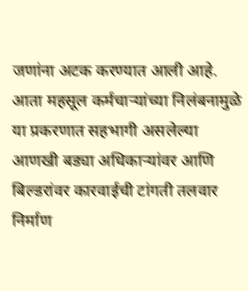जणांना अटक करण्यात आली आहे. आता महसूल कर्मचाऱ्यांच्या निलंबनामुळे या प्रकरणात सहभागी असलेल्या आणखी बड्या अधिकाऱ्यांवर आणि बिल्डरांवर कारवाईची टांगती तलवार निर्माण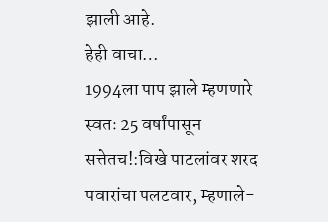झाली आहे.
हेही वाचा…
1994ला पाप झाले म्हणणारे स्वतः 25 वर्षांपासून सत्तेतच!:विखे पाटलांवर शरद पवारांचा पलटवार, म्हणाले-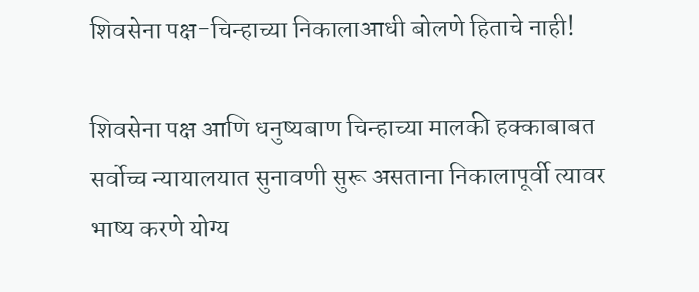शिवसेना पक्ष-चिन्हाच्या निकालाआधी बोलणे हिताचे नाही!

शिवसेना पक्ष आणि धनुष्यबाण चिन्हाच्या मालकी हक्काबाबत सर्वोच्च न्यायालयात सुनावणी सुरू असताना निकालापूर्वी त्यावर भाष्य करणे योग्य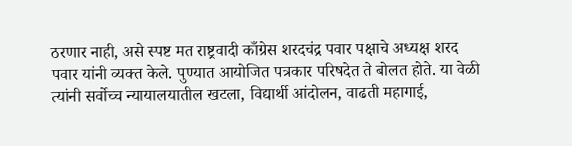ठरणार नाही, असे स्पष्ट मत राष्ट्रवादी काँग्रेस शरदचंद्र पवार पक्षाचे अध्यक्ष शरद पवार यांनी व्यक्त केले. पुण्यात आयोजित पत्रकार परिषदेत ते बोलत होते. या वेळी त्यांनी सर्वोच्च न्यायालयातील खटला, विद्यार्थी आंदोलन, वाढती महागाई,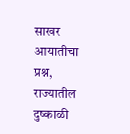साखर आयातीचा प्रश्न, राज्यातील दुष्काळी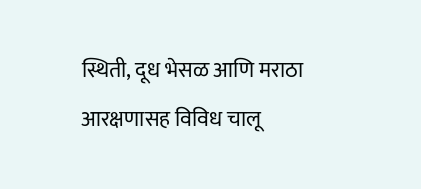स्थिती, दूध भेसळ आणि मराठा आरक्षणासह विविध चालू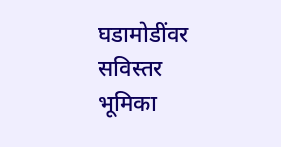घडामोडींवर सविस्तर भूमिका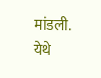मांडली. येथे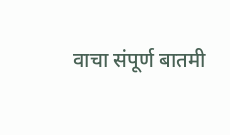वाचा संपूर्ण बातमी